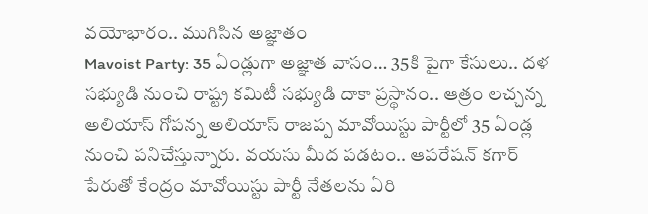వయోభారం.. ముగిసిన అజ్ఞాతం
Mavoist Party: 35 ఏండ్లుగా అజ్ఞాత వాసం… 35కి పైగా కేసులు.. దళ సభ్యుడి నుంచి రాష్ట్ర కమిటీ సభ్యుడి దాకా ప్రస్థానం.. ఆత్రం లచ్చన్న అలియాస్ గోపన్న అలియాస్ రాజప్ప మావోయిస్టు పార్టీలో 35 ఏండ్ల నుంచి పనిచేస్తున్నారు. వయసు మీద పడటం.. ఆపరేషన్ కగార్ పేరుతో కేంద్రం మావోయిస్టు పార్టీ నేతలను ఏరి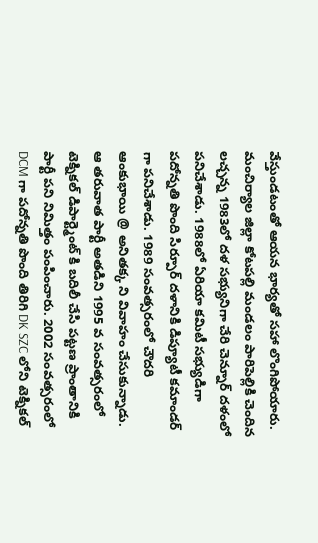వేస్తుండటంతో ఆయన భార్యతో సహా లొంగిపోయారు.
మంచిర్యాల జిల్లా కోటపల్లి మండలం పారిపెల్లికి చెందిన లచ్చన్న 1983లో దళ సభ్యునిగా చేరి చెన్నూర్ దళంలో పనిచేశాడు. 1988లో ఏరియా కమిటీ సభ్యుడిగా పదోన్నతి పొంది సిర్పూర్ దళానికి డిప్యూటీ కమాండర్ గా పనిచేశాడు. 1989 సంవత్సరంలో చౌదరి ఆంకుభాయి @ అనితక్క ని వివాహం చేసుకున్నాడు. ఆ తరువాత పార్టీ అతడిని 1995 వ సంవత్సరంలో టెక్నికల్ డిపార్ట్మెంట్ కి బదిలీ చేసి పట్టణ ప్రాంతానికి పార్టీ పని నిమిత్తం పంపించారు. 2002 సంవత్సరంలో DCM గా పదోన్నతి పొంది తిరిగి DK SZC లోని టెక్నికల్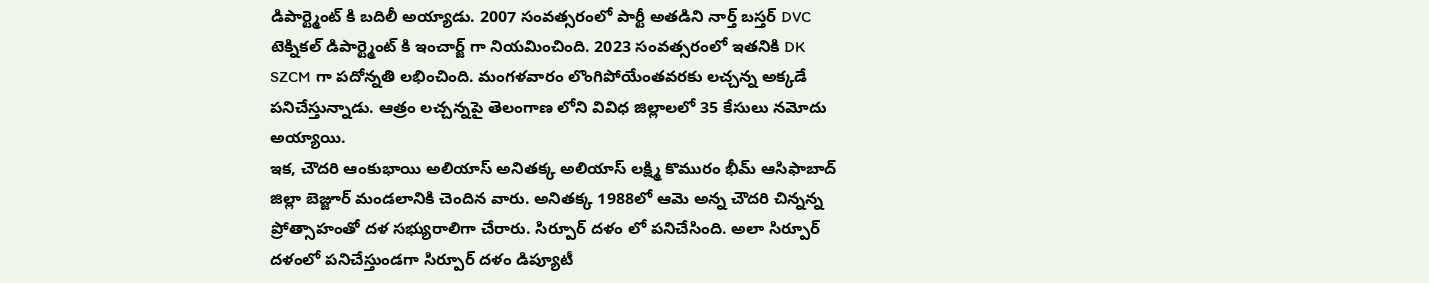డిపార్ట్మెంట్ కి బదిలీ అయ్యాడు. 2007 సంవత్సరంలో పార్టీ అతడిని నార్త్ బస్తర్ DVC టెక్నికల్ డిపార్ట్మెంట్ కి ఇంచార్జ్ గా నియమించింది. 2023 సంవత్సరంలో ఇతనికి DK SZCM గా పదోన్నతి లభించింది. మంగళవారం లొంగిపోయేంతవరకు లచ్చన్న అక్కడే పనిచేస్తున్నాడు. ఆత్రం లచ్చన్నపై తెలంగాణ లోని వివిధ జిల్లాలలో 35 కేసులు నమోదు అయ్యాయి.
ఇక, చౌదరి ఆంకుభాయి అలియాస్ అనితక్క అలియాస్ లక్ష్మి కొమురం భీమ్ ఆసిఫాబాద్ జిల్లా బెజ్జూర్ మండలానికి చెందిన వారు. అనితక్క 1988లో ఆమె అన్న చౌదరి చిన్నన్న ప్రోత్సాహంతో దళ సభ్యురాలిగా చేరారు. సిర్పూర్ దళం లో పనిచేసింది. అలా సిర్పూర్ దళంలో పనిచేస్తుండగా సిర్పూర్ దళం డిప్యూటీ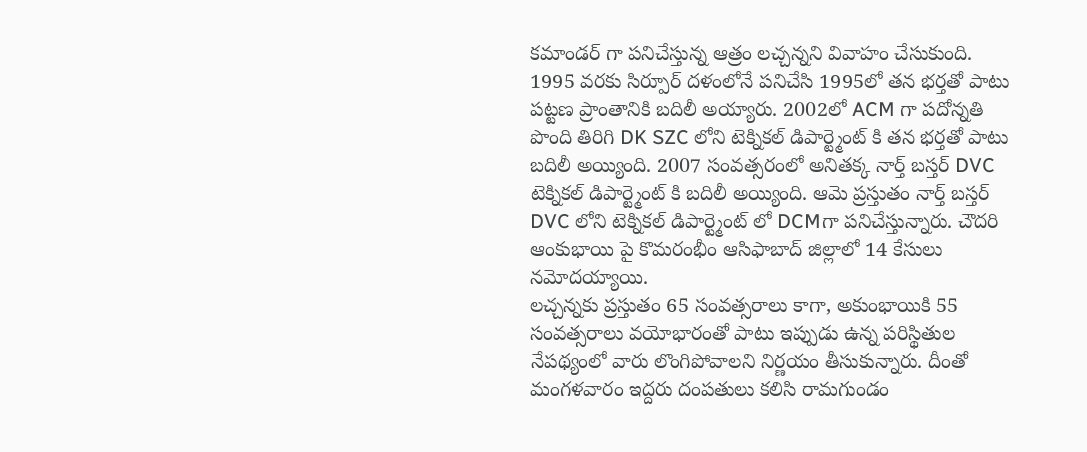కమాండర్ గా పనిచేస్తున్న ఆత్రం లచ్చన్నని వివాహం చేసుకుంది. 1995 వరకు సిర్పూర్ దళంలోనే పనిచేసి 1995లో తన భర్తతో పాటు పట్టణ ప్రాంతానికి బదిలీ అయ్యారు. 2002లో ACM గా పదోన్నతి పొంది తిరిగి DK SZC లోని టెక్నికల్ డిపార్ట్మెంట్ కి తన భర్తతో పాటు బదిలీ అయ్యింది. 2007 సంవత్సరంలో అనితక్క నార్త్ బస్తర్ DVC టెక్నికల్ డిపార్ట్మెంట్ కి బదిలీ అయ్యింది. ఆమె ప్రస్తుతం నార్త్ బస్తర్ DVC లోని టెక్నికల్ డిపార్ట్మెంట్ లో DCMగా పనిచేస్తున్నారు. చౌదరి ఆంకుభాయి పై కొమరంభీం ఆసిఫాబాద్ జిల్లాలో 14 కేసులు నమోదయ్యాయి.
లచ్చన్నకు ప్రస్తుతం 65 సంవత్సరాలు కాగా, అకుంభాయికి 55 సంవత్సరాలు వయోభారంతో పాటు ఇప్పుడు ఉన్న పరిస్థితుల నేపథ్యంలో వారు లొంగిపోవాలని నిర్ణయం తీసుకున్నారు. దీంతో మంగళవారం ఇద్దరు దంపతులు కలిసి రామగుండం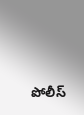పోలీస్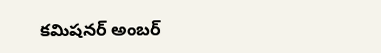కమిషనర్ అంబర్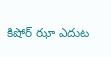కిషోర్ ఝా ఎదుట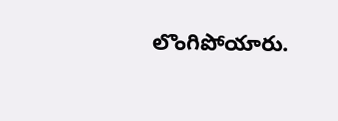లొంగిపోయారు.